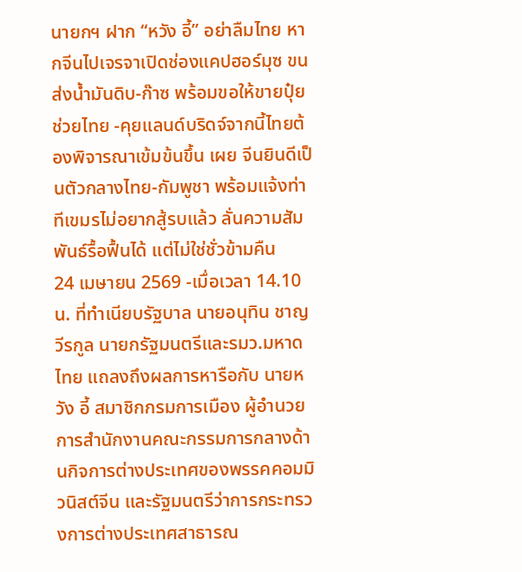นายกฯ ฝาก “หวัง อี้” อย่าลืมไทย หากจีนไปเจรจาเปิดช่องแคปฮอร์มุซ ขนส่งน้ำมันดิบ-ก๊าซ พร้อมขอให้ขายปุ๋ยช่วยไทย -คุยแลนด์บริดจ์จากนี้ไทยต้องพิจารณาเข้มข้นขึ้น เผย จีนยินดีเป็นตัวกลางไทย-กัมพูชา พร้อมแจ้งท่าทีเขมรไม่อยากสู้รบแล้ว ลั่นความสัมพันธ์รื้อฟื้นได้ แต่ไม่ใช่ชั่วข้ามคืน
24 เมษายน 2569 -เมื่อเวลา 14.10 น. ที่ทำเนียบรัฐบาล นายอนุทิน ชาญวีรกูล นายกรัฐมนตรีและรมว.มหาดไทย แถลงถึงผลการหารือกับ นายหวัง อี้ สมาชิกกรมการเมือง ผู้อำนวยการสำนักงานคณะกรรมการกลางด้านกิจการต่างประเทศของพรรคคอมมิวนิสต์จีน และรัฐมนตรีว่าการกระทรวงการต่างประเทศสาธารณ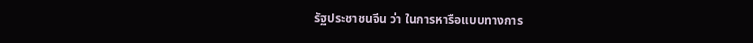รัฐประชาชนจีน ว่า ในการหารือแบบทางการ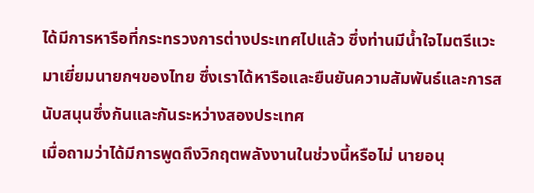ได้มีการหารือที่กระทรวงการต่างประเทศไปแล้ว ซึ่งท่านมีน้ำใจไมตรีแวะมาเยี่ยมนายกฯของไทย ซึ่งเราได้หารือและยืนยันความสัมพันธ์และการสนับสนุนซึ่งกันและกันระหว่างสองประเทศ
เมื่อถามว่าได้มีการพูดถึงวิกฤตพลังงานในช่วงนี้หรือไม่ นายอนุ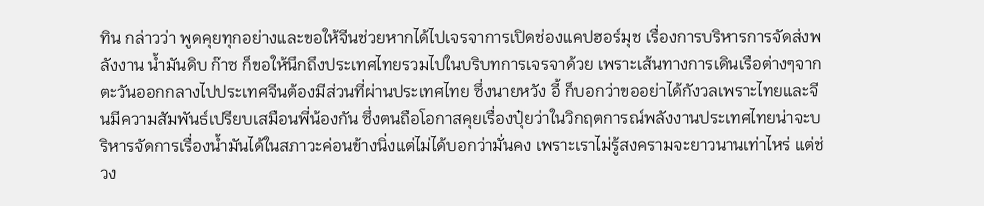ทิน กล่าวว่า พูดคุยทุกอย่างและขอให้จีนช่วยหากได้ไปเจรจาการเปิดช่องแคปฮอร์มุช เรื่องการบริหารการจัดส่งพลังงาน น้ำมันดิบ ก๊าซ ก็ขอให้นึกถึงประเทศไทยรวมไปในบริบทการเจรจาด้วย เพราะเส้นทางการเดินเรือต่างๆจากตะวันออกกลางไปประเทศจีนต้องมีส่วนที่ผ่านประเทศไทย ซึ่งนายหวัง อี้ ก็บอกว่าขออย่าได้กังวลเพราะไทยและจีนมีความสัมพันธ์เปรียบเสมือนพี่น้องกัน ซึ่งตนถือโอกาสคุยเรื่องปุ๋ยว่าในวิกฤตการณ์พลังงานประเทศไทยน่าจะบริหารจัดการเรื่องน้ำมันได้ในสภาวะค่อนข้างนิ่งแต่ไม่ได้บอกว่ามั่นคง เพราะเราไม่รู้สงครามจะยาวนานเท่าไหร่ แต่ช่วง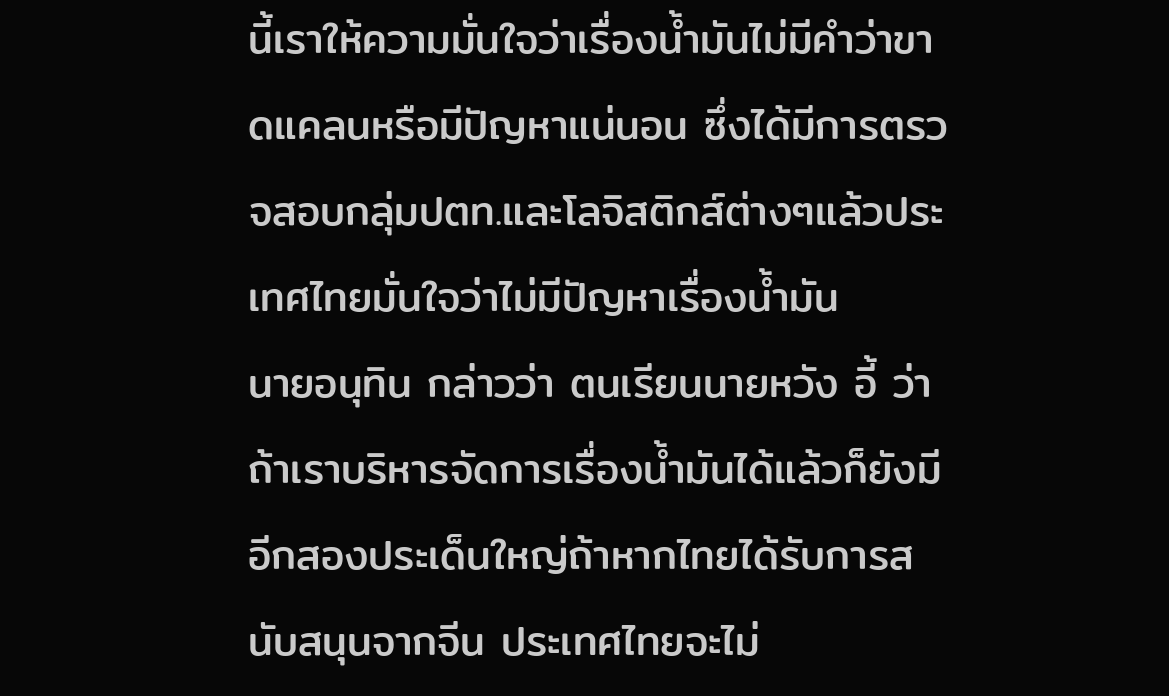นี้เราให้ความมั่นใจว่าเรื่องน้ำมันไม่มีคำว่าขาดแคลนหรือมีปัญหาแน่นอน ซึ่งได้มีการตรวจสอบกลุ่มปตท.และโลจิสติกส์ต่างๆแล้วประเทศไทยมั่นใจว่าไม่มีปัญหาเรื่องน้ำมัน
นายอนุทิน กล่าวว่า ตนเรียนนายหวัง อี้ ว่าถ้าเราบริหารจัดการเรื่องน้ำมันได้แล้วก็ยังมีอีกสองประเด็นใหญ่ถ้าหากไทยได้รับการสนับสนุนจากจีน ประเทศไทยจะไม่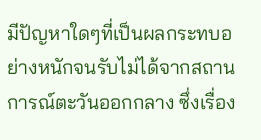มีปัญหาใดๆที่เป็นผลกระทบอย่างหนักจนรับไม่ได้จากสถานการณ์ตะวันออกกลาง ซึ่งเรื่อง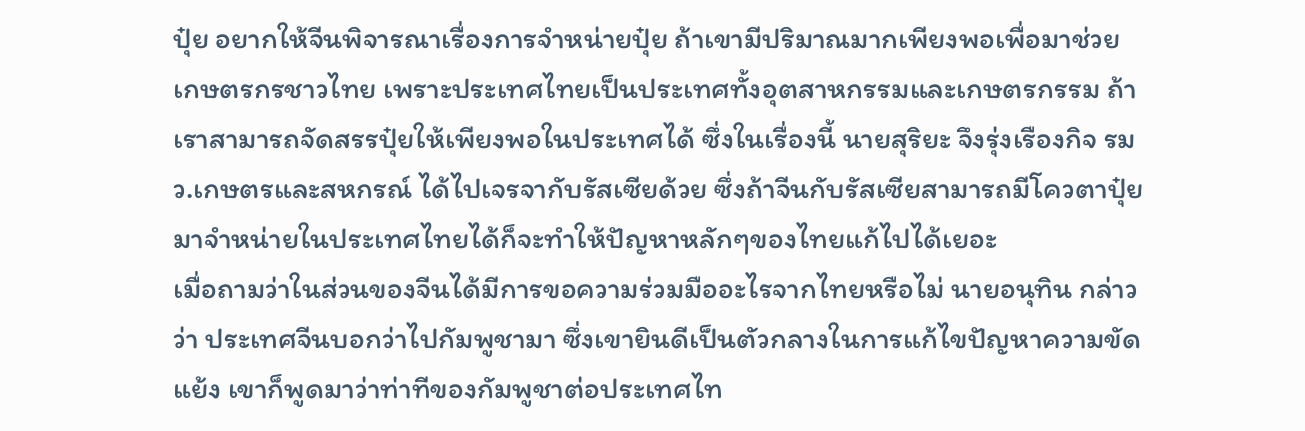ปุ๋ย อยากให้จีนพิจารณาเรื่องการจำหน่ายปุ๋ย ถ้าเขามีปริมาณมากเพียงพอเพื่อมาช่วยเกษตรกรชาวไทย เพราะประเทศไทยเป็นประเทศทั้งอุตสาหกรรมและเกษตรกรรม ถ้าเราสามารถจัดสรรปุ๋ยให้เพียงพอในประเทศได้ ซึ่งในเรื่องนี้ นายสุริยะ จึงรุ่งเรืองกิจ รมว.เกษตรและสหกรณ์ ได้ไปเจรจากับรัสเซียด้วย ซึ่งถ้าจีนกับรัสเซียสามารถมีโควตาปุ๋ยมาจำหน่ายในประเทศไทยได้ก็จะทำให้ปัญหาหลักๆของไทยแก้ไปได้เยอะ
เมื่อถามว่าในส่วนของจีนได้มีการขอความร่วมมืออะไรจากไทยหรือไม่ นายอนุทิน กล่าวว่า ประเทศจีนบอกว่าไปกัมพูชามา ซึ่งเขายินดีเป็นตัวกลางในการแก้ไขปัญหาความขัดแย้ง เขาก็พูดมาว่าท่าทีของกัมพูชาต่อประเทศไท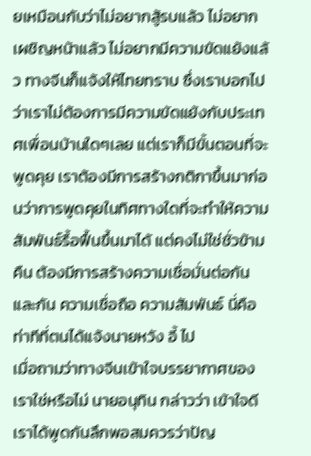ยเหมือนกับว่าไม่อยากสู้รบแล้ว ไม่อยากเผชิญหน้าแล้ว ไม่อยากมีความขัดแย้งแล้ว ทางจีนก็แจ้งให้ไทยทราบ ซึ่งเราบอกไปว่าเราไม่ต้องการมีความขัดแย้งกับประเทศเพื่อนบ้านใดๆเลย แต่เราก็มีขั้นตอนที่จะพูดคุย เราต้องมีการสร้างกติกาขึ้นมาก่อนว่าการพูดคุยในทิศทางใดที่จะทำให้ความสัมพันธ์รื้อฟื้นขึ้นมาได้ แต่คงไม่ใช่ชั่วข้ามคืน ต้องมีการสร้างความเชื่อมั่นต่อกันและกัน ความเชื่อถือ ความสัมพันธ์ นี่คือท่าทีที่ตนได้แจ้งนายหวัง อี้ ไป
เมื่อถามว่าทางจีนเข้าใจบรรยากาศของเราใช่หรือไม่ นายอนุทิน กล่าวว่า เข้าใจดี เราได้พูดกันลึกพอสมควรว่าปัญ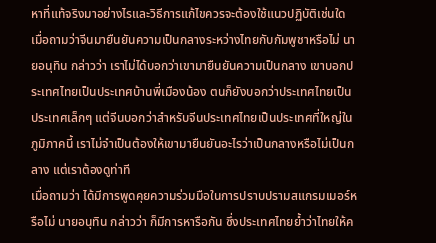หาที่แท้จริงมาอย่างไรและวิธีการแก้ไขควรจะต้องใช้แนวปฏิบัติเช่นใด เมื่อถามว่าจีนมายืนยันความเป็นกลางระหว่างไทยกับกัมพูชาหรือไม่ นายอนุทิน กล่าวว่า เราไม่ได้บอกว่าเขามายืนยันความเป็นกลาง เขาบอกประเทศไทยเป็นประเทศบ้านพี่เมืองน้อง ตนก็ยังบอกว่าประเทศไทยเป็นประเทศเล็กๆ แต่จีนบอกว่าสำหรับจีนประเทศไทยเป็นประเทศที่ใหญ่ในภูมิภาคนี้ เราไม่จำเป็นต้องให้เขามายืนยันอะไรว่าเป็นกลางหรือไม่เป็นกลาง แต่เราต้องดูท่าที
เมื่อถามว่า ได้มีการพูดคุยความร่วมมือในการปราบปรามสแกรมเมอร์หรือไม่ นายอนุทิน กล่าวว่า ก็มีการหารือกัน ซึ่งประเทศไทยย้ำว่าไทยให้ค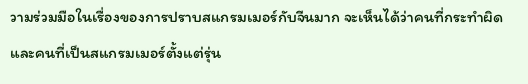วามร่วมมือในเรื่องของการปราบสแกรมเมอร์กับจีนมาก จะเห็นได้ว่าคนที่กระทำผิดและคนที่เป็นสแกรมเมอร์ตั้งแต่รุ่น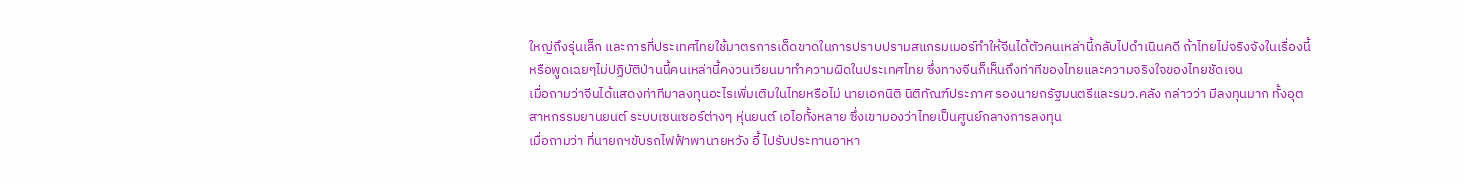ใหญ่ถึงรุ่นเล็ก และการที่ประเทศไทยใช้มาตรการเด็ดขาดในการปราบปรามสแกรมเมอร์ทำให้จีนได้ตัวคนเหล่านี้กลับไปดำเนินคดี ถ้าไทยไม่จริงจังในเรื่องนี้หรือพูดเฉยๆไม่ปฏิบัติป่านนี้คนเหล่านี้คงวนเวียนมาทำความผิดในประเทศไทย ซึ่งทางจีนก็เห็นถึงท่าทีของไทยและความจริงใจของไทยชัดเจน
เมื่อถามว่าจีนได้แสดงท่าทีมาลงทุนอะไรเพิ่มเติมในไทยหรือไม่ นายเอกนิติ นิติทัณฑ์ประภาศ รองนายกรัฐมนตรีและรมว.คลัง กล่าวว่า มีลงทุนมาก ทั้งอุตสาหกรรมยานยนต์ ระบบเซนเซอร์ต่างๆ หุ่นยนต์ เอไอทั้งหลาย ซึ่งเขามองว่าไทยเป็นศูนย์กลางการลงทุน
เมื่อถามว่า ที่นายกฯขับรถไฟฟ้าพานายหวัง อี้ ไปรับประทานอาหา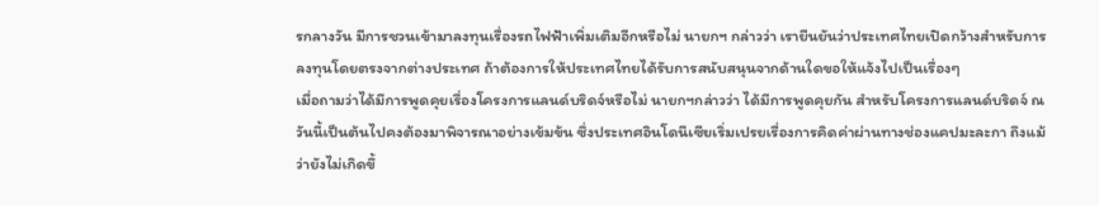รกลางวัน มีการชวนเข้ามาลงทุนเรื่องรถไฟฟ้าเพิ่มเติมอีกหรือไม่ นายกฯ กล่าวว่า เรายืนยันว่าประเทศไทยเปิดกว้างสำหรับการลงทุนโดยตรงจากต่างประเทศ ถ้าต้องการให้ประเทศไทยได้รับการสนับสนุนจากด้านใดขอให้แจ้งไปเป็นเรื่องๆ
เมื่อถามว่าได้มีการพูดคุยเรื่องโครงการแลนด์บริดจ์หรือไม่ นายกฯกล่าวว่า ได้มีการพูดคุยกัน สำหรับโครงการแลนด์บริดจ์ ณ วันนี้เป็นต้นไปคงต้องมาพิจารณาอย่างเข้มข้น ซึ่งประเทศอินโดนีเซียเริ่มเปรยเรื่องการคิดค่าผ่านทางช่องแคปมะละกา ถึงแม้ว่ายังไม่เกิดขึ้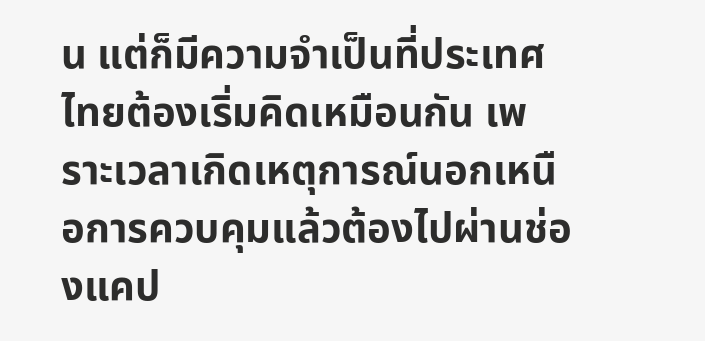น แต่ก็มีความจำเป็นที่ประเทศไทยต้องเริ่มคิดเหมือนกัน เพราะเวลาเกิดเหตุการณ์นอกเหนือการควบคุมแล้วต้องไปผ่านช่องแคป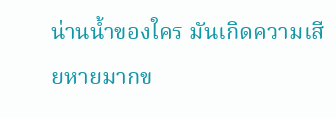น่านน้ำของใคร มันเกิดความเสียหายมากข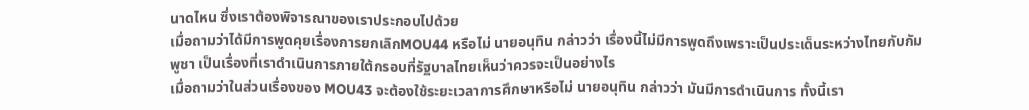นาดไหน ซึ่งเราต้องพิจารณาของเราประกอบไปด้วย
เมื่อถามว่าได้มีการพูดคุยเรื่องการยกเลิกMOU44 หรือไม่ นายอนุทิน กล่าวว่า เรื่องนี้ไม่มีการพูดถึงเพราะเป็นประเด็นระหว่างไทยกับกัมพูชา เป็นเรื่องที่เราดำเนินการภายใต้กรอบที่รัฐบาลไทยเห็นว่าควรจะเป็นอย่างไร
เมื่อถามว่าในส่วนเรื่องของ MOU43 จะต้องใช้ระยะเวลาการศึกษาหรือไม่ นายอนุทิน กล่าวว่า มันมีการดำเนินการ ทั้งนี้เรา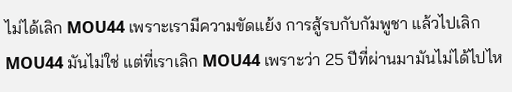ไม่ได้เลิก MOU44 เพราะเรามีความขัดแย้ง การสู้รบกับกัมพูชา แล้วไปเลิก MOU44 มันไม่ใช่ แต่ที่เราเลิก MOU44 เพราะว่า 25 ปีที่ผ่านมามันไม่ได้ไปไห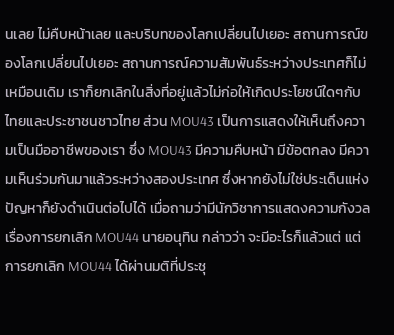นเลย ไม่คืบหน้าเลย และบริบทของโลกเปลี่ยนไปเยอะ สถานการณ์ของโลกเปลี่ยนไปเยอะ สถานการณ์ความสัมพันธ์ระหว่างประเทศก็ไม่เหมือนเดิม เราก็ยกเลิกในสิ่งที่อยู่แล้วไม่ก่อให้เกิดประโยชน์ใดๆกับไทยและประชาชนชาวไทย ส่วน MOU43 เป็นการแสดงให้เห็นถึงความเป็นมืออาชีพของเรา ซึ่ง MOU43 มีความคืบหน้า มีข้อตกลง มีความเห็นร่วมกันมาแล้วระหว่างสองประเทศ ซึ่งหากยังไม่ใช่ประเด็นแห่งปัญหาก็ยังดำเนินต่อไปได้ เมื่อถามว่ามีนักวิชาการแสดงความกังวลเรื่องการยกเลิก MOU44 นายอนุทิน กล่าวว่า จะมีอะไรก็แล้วแต่ แต่การยกเลิก MOU44 ได้ผ่านมติที่ประชุ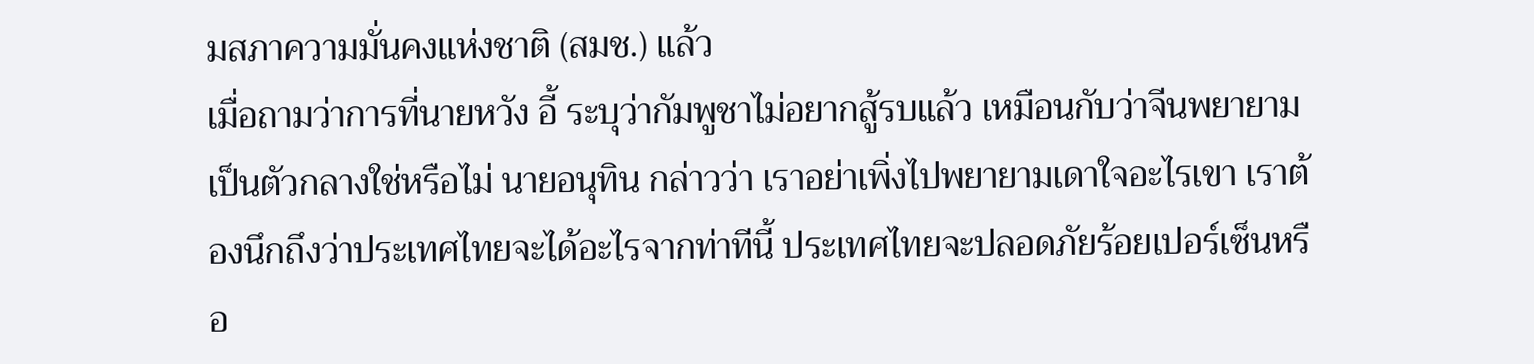มสภาความมั่นคงแห่งชาติ (สมช.) แล้ว
เมื่อถามว่าการที่นายหวัง อี้ ระบุว่ากัมพูชาไม่อยากสู้รบแล้ว เหมือนกับว่าจีนพยายามเป็นตัวกลางใช่หรือไม่ นายอนุทิน กล่าวว่า เราอย่าเพิ่งไปพยายามเดาใจอะไรเขา เราต้องนึกถึงว่าประเทศไทยจะได้อะไรจากท่าทีนี้ ประเทศไทยจะปลอดภัยร้อยเปอร์เซ็นหรือ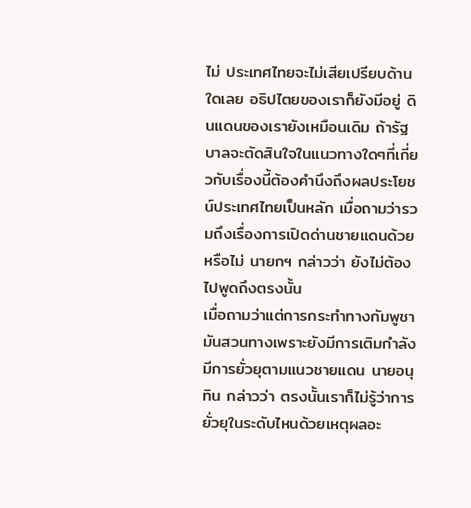ไม่ ประเทศไทยจะไม่เสียเปรียบด้านใดเลย อธิปไตยของเราก็ยังมีอยู่ ดินแดนของเรายังเหมือนเดิม ถ้ารัฐบาลจะตัดสินใจในแนวทางใดๆที่เกี่ยวกับเรื่องนี้ต้องคำนึงถึงผลประโยชน์ประเทศไทยเป็นหลัก เมื่อถามว่ารวมถึงเรื่องการเปิดด่านชายแดนด้วยหรือไม่ นายกฯ กล่าวว่า ยังไม่ต้องไปพูดถึงตรงนั้น
เมื่อถามว่าแต่การกระทำทางกัมพูชามันสวนทางเพราะยังมีการเติมกำลัง มีการยั่วยุตามแนวชายแดน นายอนุทิน กล่าวว่า ตรงนั้นเราก็ไม่รู้ว่าการยั่วยุในระดับไหนด้วยเหตุผลอะ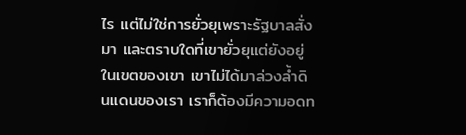ไร แต่ไม่ใช่การยั่วยุเพราะรัฐบาลสั่งมา และตราบใดที่เขายั่วยุแต่ยังอยู่ในเขตของเขา เขาไม่ได้มาล่วงล้ำดินแดนของเรา เราก็ต้องมีความอดท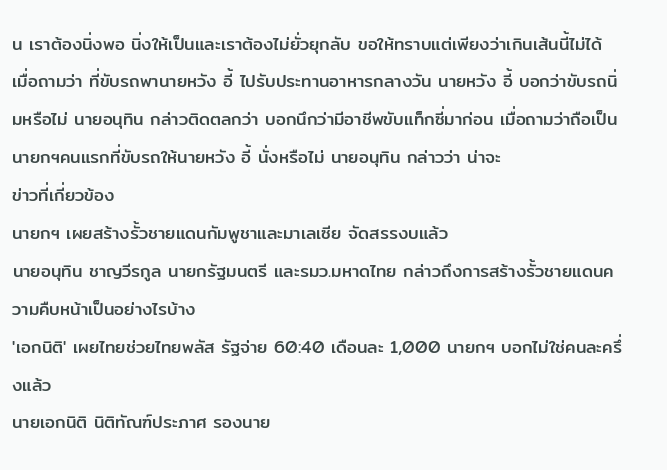น เราต้องนิ่งพอ นิ่งให้เป็นและเราต้องไม่ยั่วยุกลับ ขอให้ทราบแต่เพียงว่าเกินเส้นนี้ไม่ได้
เมื่อถามว่า ที่ขับรถพานายหวัง อี้ ไปรับประทานอาหารกลางวัน นายหวัง อี้ บอกว่าขับรถนิ่มหรือไม่ นายอนุทิน กล่าวติดตลกว่า บอกนึกว่ามีอาชีพขับแท็กซี่มาก่อน เมื่อถามว่าถือเป็นนายกฯคนแรกที่ขับรถให้นายหวัง อี้ นั่งหรือไม่ นายอนุทิน กล่าวว่า น่าจะ
ข่าวที่เกี่ยวข้อง
นายกฯ เผยสร้างรั้วชายแดนกัมพูชาและมาเลเซีย จัดสรรงบแล้ว
นายอนุทิน ชาญวีรกูล นายกรัฐมนตรี และรมว.มหาดไทย กล่าวถึงการสร้างรั้วชายแดนความคืบหน้าเป็นอย่างไรบ้าง
'เอกนิติ' เผยไทยช่วยไทยพลัส รัฐจ่าย 60:40 เดือนละ 1,000 นายกฯ บอกไม่ใช่คนละครึ่งแล้ว
นายเอกนิติ นิติทัณฑ์ประภาศ รองนาย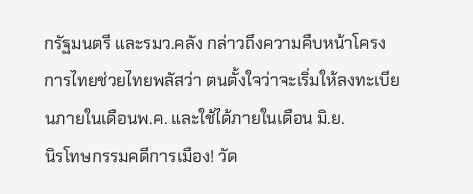กรัฐมนตรี และรมว.คลัง กล่าวถึงความคืบหน้าโครงการไทยช่วยไทยพลัสว่า ตนตั้งใจว่าจะเริ่มให้ลงทะเบียนภายในเดือนพ.ค. และใช้ได้ภายในเดือน มิ.ย.
นิรโทษกรรมคดีการเมือง! วัด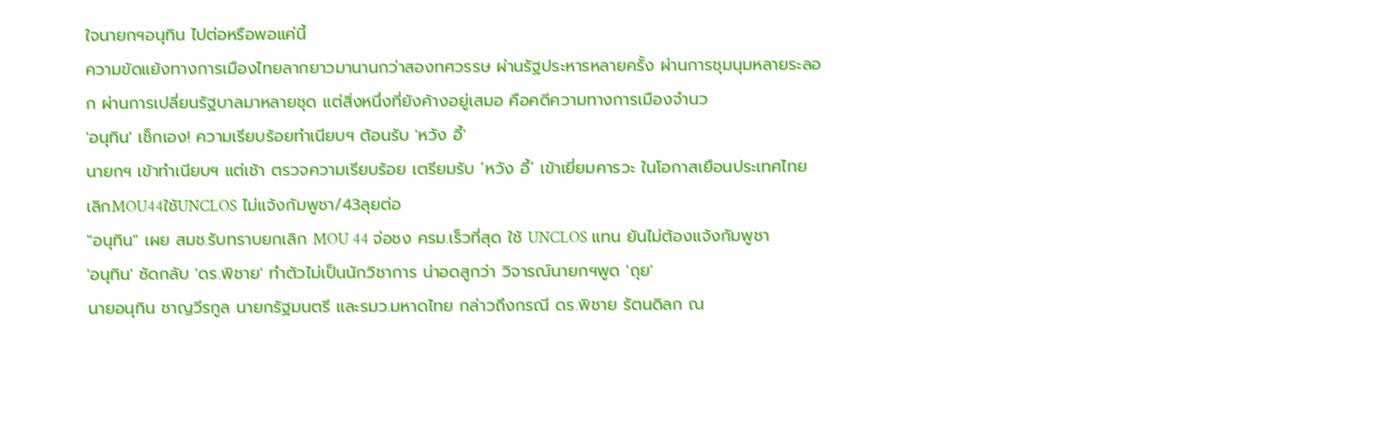ใจนายกฯอนุทิน ไปต่อหรือพอแค่นี้
ความขัดแย้งทางการเมืองไทยลากยาวมานานกว่าสองทศวรรษ ผ่านรัฐประหารหลายครั้ง ผ่านการชุมนุมหลายระลอก ผ่านการเปลี่ยนรัฐบาลมาหลายชุด แต่สิ่งหนึ่งที่ยังค้างอยู่เสมอ คือคดีความทางการเมืองจำนว
'อนุทิน' เช็กเอง! ความเรียบร้อยทำเนียบฯ ต้อนรับ 'หวัง อี้'
นายกฯ เข้าทำเนียบฯ แต่เช้า ตรวจความเรียบร้อย เตรียมรับ ‘หวัง อี้’ เข้าเยี่ยมคารวะ ในโอกาสเยือนประเทศไทย
เลิกMOU44ใช้UNCLOS ไม่แจ้งกัมพูชา/43ลุยต่อ
"อนุทิน" เผย สมช.รับทราบยกเลิก MOU 44 จ่อชง ครม.เร็วที่สุด ใช้ UNCLOS แทน ยันไม่ต้องแจ้งกัมพูชา
'อนุทิน' ซัดกลับ 'ดร.พิชาย' ทำตัวไม่เป็นนักวิชาการ น่าอดสูกว่า วิจารณ์นายกฯพูด 'ถุย'
นายอนุทิน ชาญวีรกูล นายกรัฐมนตรี และรมว.มหาดไทย กล่าวถึงกรณี ดร.พิชาย รัตนดิลก ณ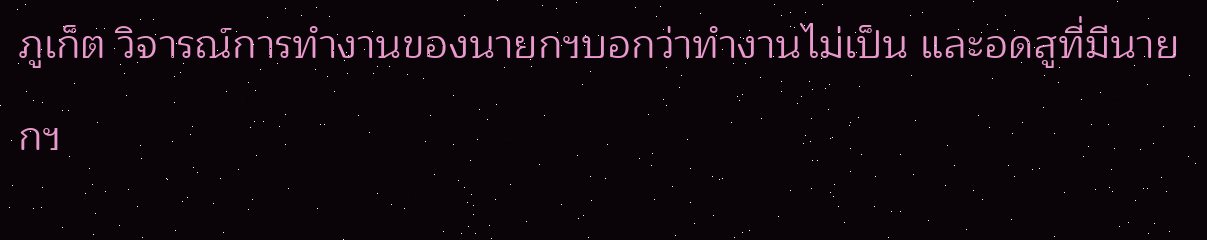ภูเก็ต วิจารณ์การทํางานของนายกฯบอกว่าทํางานไม่เป็น และอดสูที่มีนายกฯ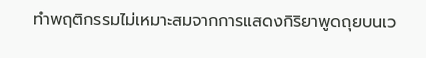ทําพฤติกรรมไม่เหมาะสมจากการแสดงกิริยาพูดถุยบนเว